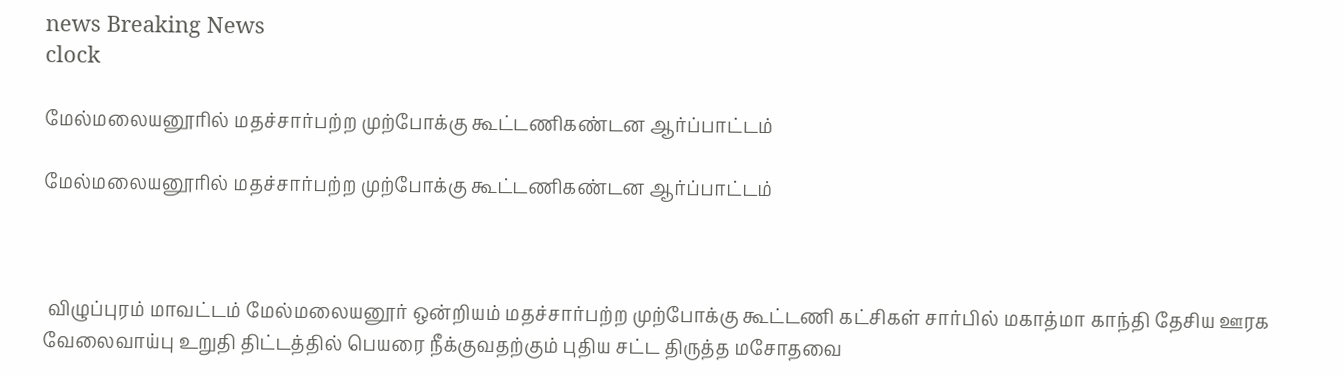news Breaking News
clock

மேல்மலையனூரில் மதச்சார்பற்ற முற்போக்கு கூட்டணிகண்டன ஆர்ப்பாட்டம்

மேல்மலையனூரில் மதச்சார்பற்ற முற்போக்கு கூட்டணிகண்டன ஆர்ப்பாட்டம்



 விழுப்புரம் மாவட்டம் மேல்மலையனூர் ஒன்றியம் மதச்சார்பற்ற முற்போக்கு கூட்டணி கட்சிகள் சார்பில் மகாத்மா காந்தி தேசிய ஊரக வேலைவாய்பு உறுதி திட்டத்தில் பெயரை நீக்குவதற்கும் புதிய சட்ட திருத்த மசோதவை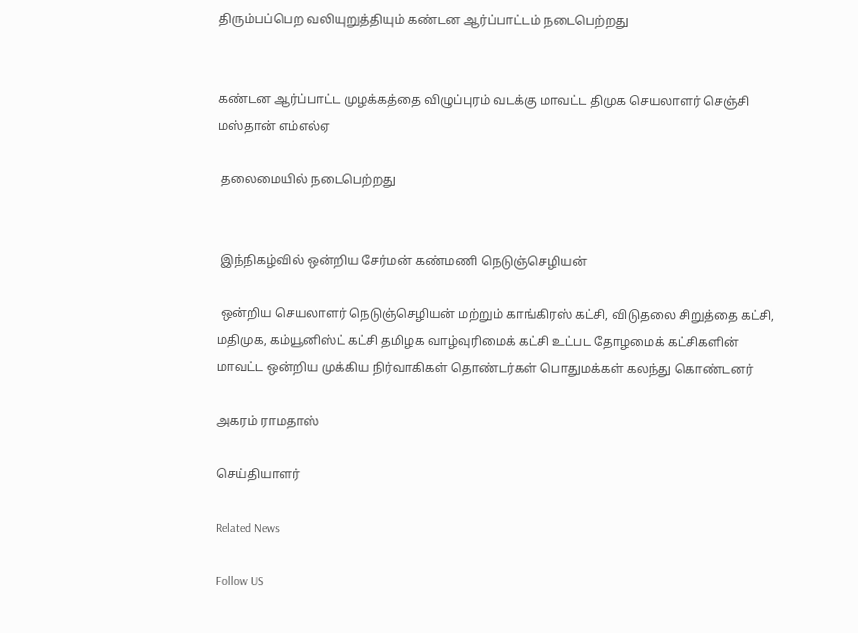திரும்பப்பெற வலியுறுத்தியும் கண்டன ஆர்ப்பாட்டம் நடைபெற்றது


கண்டன ஆர்ப்பாட்ட முழக்கத்தை விழுப்புரம் வடக்கு மாவட்ட திமுக செயலாளர் செஞ்சி மஸ்தான் எம்எல்ஏ

 தலைமையில் நடைபெற்றது


 இந்நிகழ்வில் ஒன்றிய சேர்மன் கண்மணி நெடுஞ்செழியன்

 ஒன்றிய செயலாளர் நெடுஞ்செழியன் மற்றும் காங்கிரஸ் கட்சி, விடுதலை சிறுத்தை கட்சி, மதிமுக, கம்யூனிஸ்ட் கட்சி தமிழக வாழ்வுரிமைக் கட்சி உட்பட தோழமைக் கட்சிகளின் மாவட்ட ஒன்றிய முக்கிய நிர்வாகிகள் தொண்டர்கள் பொதுமக்கள் கலந்து கொண்டனர்

அகரம் ராமதாஸ்

செய்தியாளர்

Related News

Follow US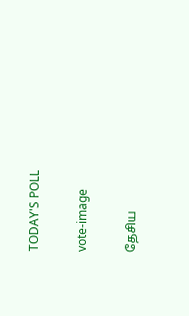TODAY'S POLL

vote-image

தேசிய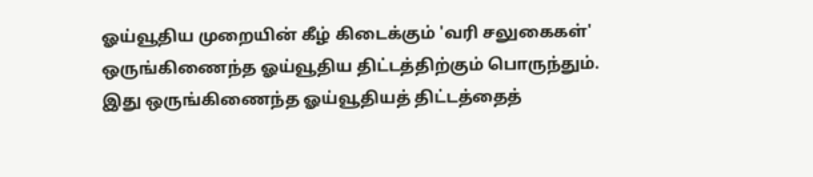ஓய்வூதிய முறையின் கீழ் கிடைக்கும் 'வரி சலுகைகள்' ஒருங்கிணைந்த ஓய்வூதிய திட்டத்திற்கும் பொருந்தும். இது ஒருங்கிணைந்த ஓய்வூதியத் திட்டத்தைத்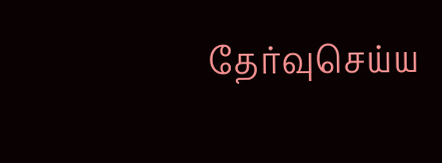தேர்வுசெய்ய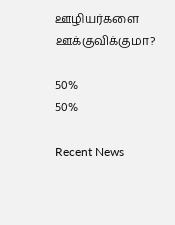ஊழியர்களை ஊக்குவிக்குமா?

50%
50%

Recent News